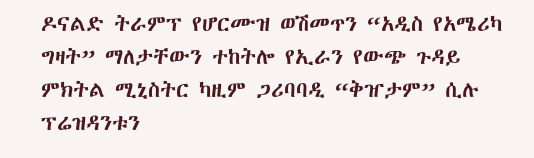ዶናልድ ትራምፕ የሆርሙዝ ወሽመጥን “አዲስ የአሜሪካ ግዛት” ማለታቸውን ተከትሎ የኢራን የውጭ ጉዳይ ምክትል ሚኒስትር ካዚም ጋሪባባዲ “ቅዠታም” ሲሉ ፕሬዝዳንቱን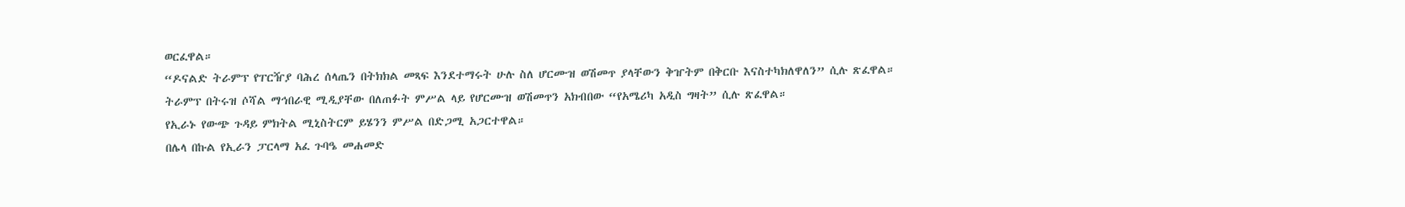ወርፈዋል።
“ዶናልድ ትራምፕ የፐርዥያ ባሕረ ሰላጤን በትክክል መጻፍ እንደተማሩት ሁሉ ስለ ሆርሙዝ ወሽመጥ ያላቸውን ቅዠትም በቅርቡ እናስተካክለዋለን” ሲሉ ጽፈዋል።
ትራምፕ በትሩዝ ሶሻል ማኅበራዊ ሚዲያቸው በለጠፉት ምሥል ላይ የሆርሙዝ ወሽመጥን አክብበው “የአሜሪካ አዲስ ግዛት” ሲሉ ጽፈዋል።
የኢራኑ የውጭ ጉዳይ ምክትል ሚኒስትርም ይሄንን ምሥል በድጋሚ አጋርተዋል።
በሌላ በኩል የኢራን ፓርላማ አፈ ጉባዔ መሐመድ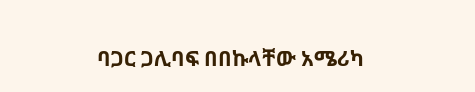ባጋር ጋሊባፍ በበኩላቸው አሜሪካ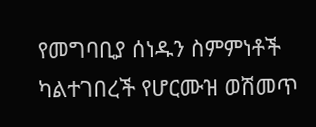የመግባቢያ ሰነዱን ስምምነቶች ካልተገበረች የሆርሙዝ ወሽመጥ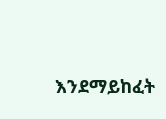እንደማይከፈት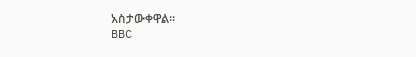አስታውቀዋል።
BBC